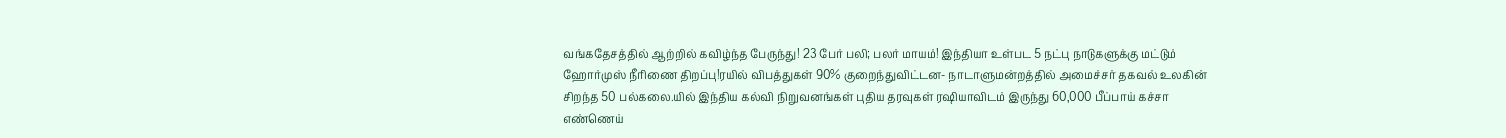வங்கதேசத்தில் ஆற்றில் கவிழ்ந்த பேருந்து! 23 பேர் பலி; பலர் மாயம்! இந்தியா உள்பட 5 நட்பு நாடுகளுக்கு மட்டும் ஹோர்முஸ் நீரிணை திறப்பு!ரயில் விபத்துகள் 90% குறைந்துவிட்டன- நாடாளுமன்றத்தில் அமைச்சர் தகவல் உலகின் சிறந்த 50 பல்கலை.யில் இந்திய கல்வி நிறுவனங்கள் புதிய தரவுகள் ரஷியாவிடம் இருந்து 60,000 பீப்பாய் கச்சா எண்ணெய்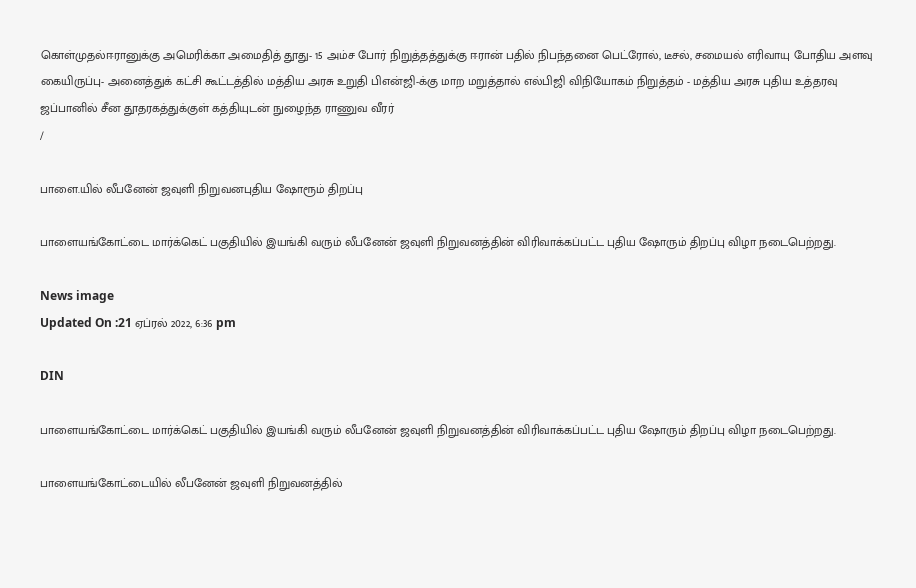கொள்முதல்ஈரானுக்கு அமெரிக்கா அமைதித் தூது- 15 அம்ச போர் நிறுத்தத்துக்கு ஈரான் பதில் நிபந்தனை பெட்ரோல், டீசல், சமையல் எரிவாயு போதிய அளவு கையிருப்பு- அனைத்துக் கட்சி கூட்டத்தில் மத்திய அரசு உறுதி பிஎன்ஜி-க்கு மாற மறுத்தால் எல்பிஜி விநியோகம் நிறுத்தம் - மத்திய அரசு புதிய உத்தரவு ஜப்பானில் சீன தூதரகத்துக்குள் கத்தியுடன் நுழைந்த ராணுவ வீரர்
/

பாளை.யில் லீபனேன் ஜவுளி நிறுவனபுதிய ஷோரூம் திறப்பு

பாளையங்கோட்டை மார்க்கெட் பகுதியில் இயங்கி வரும் லீபனேன் ஜவுளி நிறுவனத்தின் விரிவாக்கப்பட்ட புதிய ஷோரும் திறப்பு விழா நடைபெற்றது.

News image
Updated On :21 ஏப்ரல் 2022, 6:36 pm

DIN

பாளையங்கோட்டை மார்க்கெட் பகுதியில் இயங்கி வரும் லீபனேன் ஜவுளி நிறுவனத்தின் விரிவாக்கப்பட்ட புதிய ஷோரும் திறப்பு விழா நடைபெற்றது.

பாளையங்கோட்டையில் லீபனேன் ஜவுளி நிறுவனத்தில்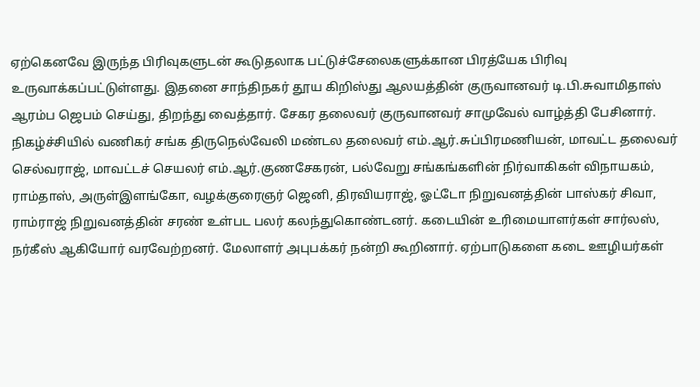ஏற்கெனவே இருந்த பிரிவுகளுடன் கூடுதலாக பட்டுச்சேலைகளுக்கான பிரத்யேக பிரிவு உருவாக்கப்பட்டுள்ளது. இதனை சாந்திநகர் தூய கிறிஸ்து ஆலயத்தின் குருவானவர் டி.பி.சுவாமிதாஸ் ஆரம்ப ஜெபம் செய்து, திறந்து வைத்தார். சேகர தலைவர் குருவானவர் சாமுவேல் வாழ்த்தி பேசினார். நிகழ்ச்சியில் வணிகர் சங்க திருநெல்வேலி மண்டல தலைவர் எம்.ஆர்.சுப்பிரமணியன், மாவட்ட தலைவர் செல்வராஜ், மாவட்டச் செயலர் எம்.ஆர்.குணசேகரன், பல்வேறு சங்கங்களின் நிர்வாகிகள் விநாயகம், ராம்தாஸ், அருள்இளங்கோ, வழக்குரைஞர் ஜெனி, திரவியராஜ், ஓட்டோ நிறுவனத்தின் பாஸ்கர் சிவா, ராம்ராஜ் நிறுவனத்தின் சரண் உள்பட பலர் கலந்துகொண்டனர். கடையின் உரிமையாளர்கள் சார்லஸ், நர்கீஸ் ஆகியோர் வரவேற்றனர். மேலாளர் அபுபக்கர் நன்றி கூறினார். ஏற்பாடுகளை கடை ஊழியர்கள்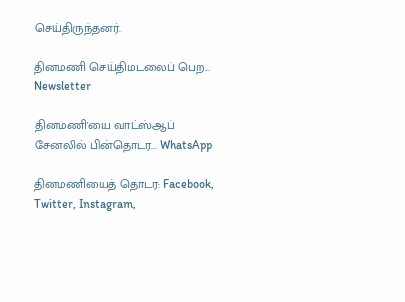செய்திருந்தனர்.

தினமணி செய்திமடலைப் பெற... Newsletter

தினமணி'யை வாட்ஸ்ஆப் சேனலில் பின்தொடர... WhatsApp

தினமணியைத் தொடர: Facebook, Twitter, Instagram,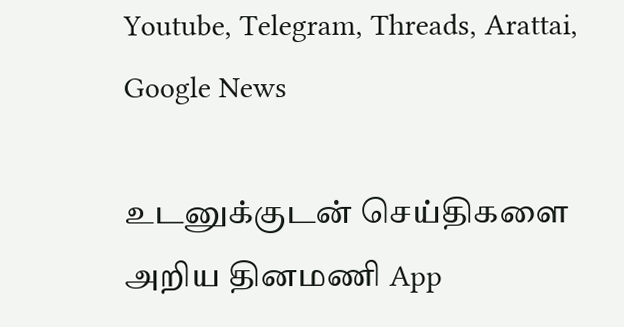Youtube, Telegram, Threads, Arattai, Google News

உடனுக்குடன் செய்திகளை அறிய தினமணி App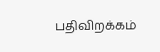பதிவிறக்கம்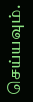செய்யவும்.